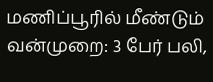மணிப்பூரில் மீண்டும் வன்முறை: 3 பேர் பலி,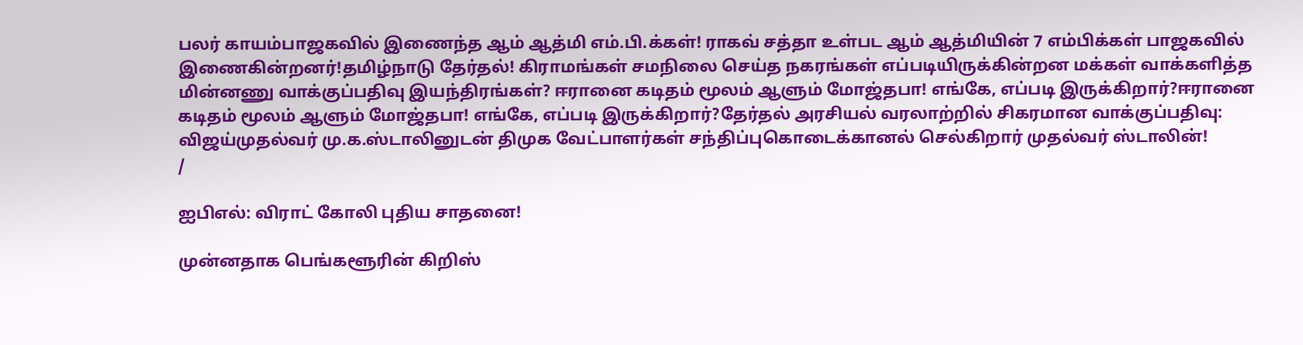பலர் காயம்பாஜகவில் இணைந்த ஆம் ஆத்மி எம்.பி.க்கள்! ராகவ் சத்தா உள்பட ஆம் ஆத்மியின் 7 எம்பிக்கள் பாஜகவில் இணைகின்றனர்!தமிழ்நாடு தேர்தல்! கிராமங்கள் சமநிலை செய்த நகரங்கள் எப்படியிருக்கின்றன மக்கள் வாக்களித்த மின்னணு வாக்குப்பதிவு இயந்திரங்கள்? ஈரானை கடிதம் மூலம் ஆளும் மோஜ்தபா! எங்கே, எப்படி இருக்கிறார்?ஈரானை கடிதம் மூலம் ஆளும் மோஜ்தபா! எங்கே, எப்படி இருக்கிறார்?தேர்தல் அரசியல் வரலாற்றில் சிகரமான வாக்குப்பதிவு: விஜய்முதல்வர் மு.க.ஸ்டாலினுடன் திமுக வேட்பாளர்கள் சந்திப்புகொடைக்கானல் செல்கிறார் முதல்வர் ஸ்டாலின்!
/

ஐபிஎல்: விராட் கோலி புதிய சாதனை!

முன்னதாக பெங்களூரின் கிறிஸ்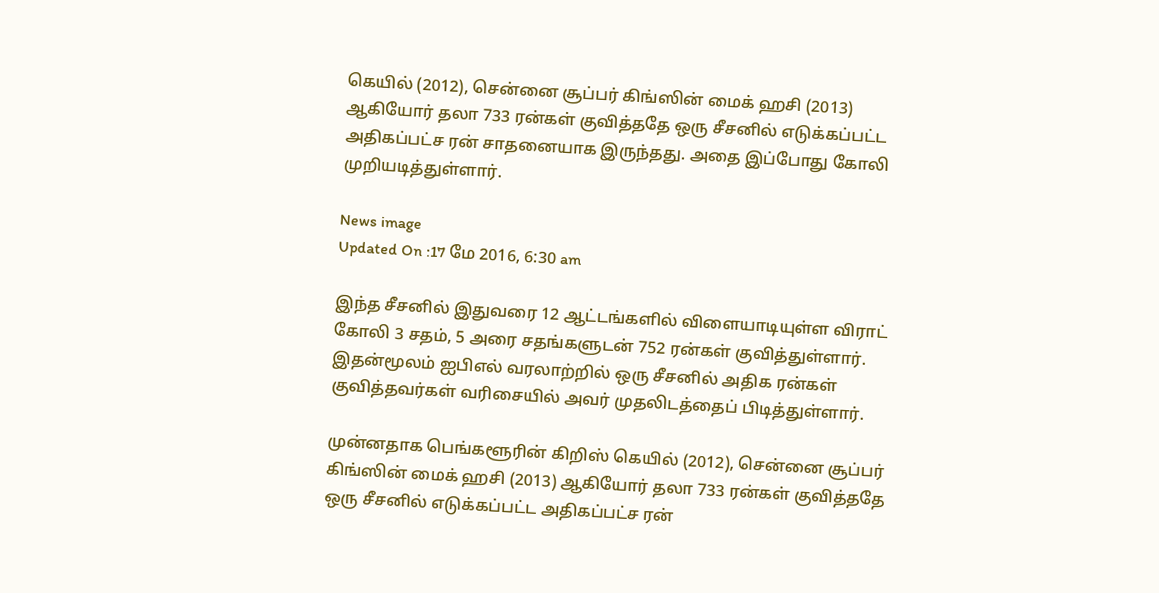கெயில் (2012), சென்னை சூப்பர் கிங்ஸின் மைக் ஹசி (2013) ஆகியோர் தலா 733 ரன்கள் குவித்ததே ஒரு சீசனில் எடுக்கப்பட்ட அதிகப்பட்ச ரன் சாதனையாக இருந்தது. அதை இப்போது கோலி முறியடித்துள்ளார்.

News image
Updated On :17 மே 2016, 6:30 am

இந்த சீசனில் இதுவரை 12 ஆட்டங்களில் விளையாடியுள்ள விராட் கோலி 3 சதம், 5 அரை சதங்களுடன் 752 ரன்கள் குவித்துள்ளார். இதன்மூலம் ஐபிஎல் வரலாற்றில் ஒரு சீசனில் அதிக ரன்கள் குவித்தவர்கள் வரிசையில் அவர் முதலிடத்தைப் பிடித்துள்ளார்.

முன்னதாக பெங்களூரின் கிறிஸ் கெயில் (2012), சென்னை சூப்பர் கிங்ஸின் மைக் ஹசி (2013) ஆகியோர் தலா 733 ரன்கள் குவித்ததே ஒரு சீசனில் எடுக்கப்பட்ட அதிகப்பட்ச ரன்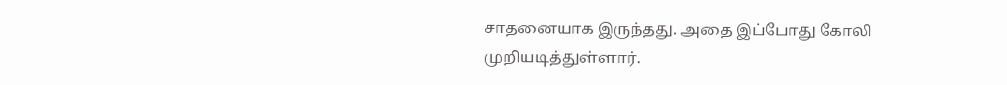சாதனையாக இருந்தது. அதை இப்போது கோலி முறியடித்துள்ளார்.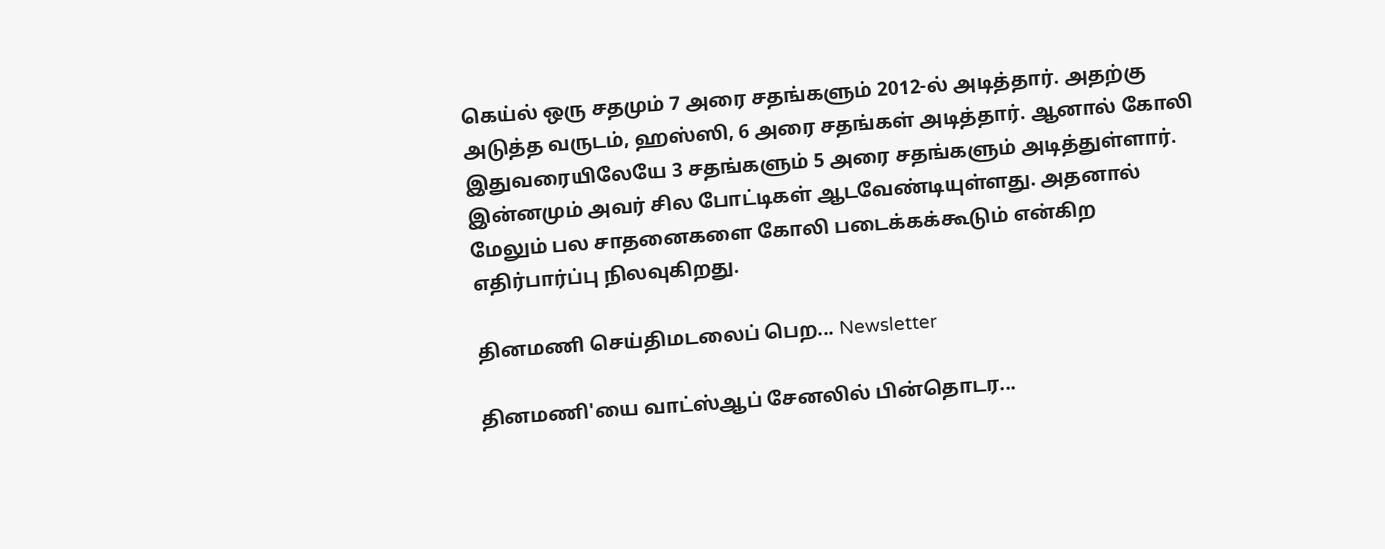கெய்ல் ஒரு சதமும் 7 அரை சதங்களும் 2012-ல் அடித்தார். அதற்கு அடுத்த வருடம், ஹஸ்ஸி, 6 அரை சதங்கள் அடித்தார். ஆனால் கோலி இதுவரையிலேயே 3 சதங்களும் 5 அரை சதங்களும் அடித்துள்ளார். இன்னமும் அவர் சில போட்டிகள் ஆடவேண்டியுள்ளது. அதனால் மேலும் பல சாதனைகளை கோலி படைக்கக்கூடும் என்கிற எதிர்பார்ப்பு நிலவுகிறது.

தினமணி செய்திமடலைப் பெற... Newsletter

தினமணி'யை வாட்ஸ்ஆப் சேனலில் பின்தொடர...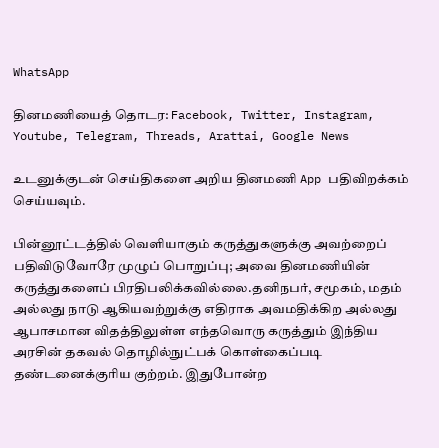WhatsApp

தினமணியைத் தொடர: Facebook, Twitter, Instagram, Youtube, Telegram, Threads, Arattai, Google News

உடனுக்குடன் செய்திகளை அறிய தினமணி App பதிவிறக்கம் செய்யவும்.

பின்னூட்டத்தில் வெளியாகும் கருத்துகளுக்கு அவற்றைப் பதிவிடுவோரே முழுப் பொறுப்பு; அவை தினமணியின் கருத்துகளைப் பிரதிபலிக்கவில்லை.தனிநபர், சமூகம், மதம் அல்லது நாடு ஆகியவற்றுக்கு எதிராக அவமதிக்கிற அல்லது ஆபாசமான விதத்திலுள்ள எந்தவொரு கருத்தும் இந்திய அரசின் தகவல் தொழில்நுட்பக் கொள்கைப்படி தண்டனைக்குரிய குற்றம். இதுபோன்ற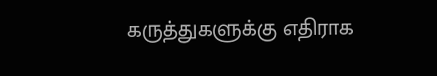கருத்துகளுக்கு எதிராக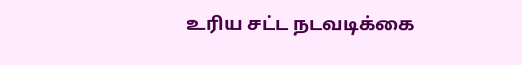உரிய சட்ட நடவடிக்கை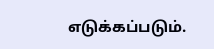எடுக்கப்படும்.